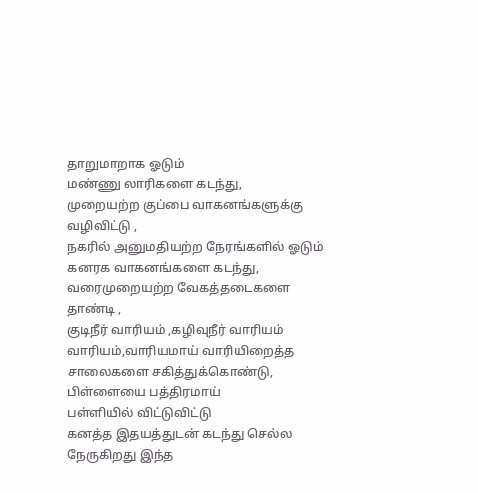தாறுமாறாக ஓடும்
மண்ணு லாரிகளை கடந்து,
முறையற்ற குப்பை வாகனங்களுக்கு வழிவிட்டு ,
நகரில் அனுமதியற்ற நேரங்களில் ஓடும் கனரக வாகனங்களை கடந்து,
வரைமுறையற்ற வேகத்தடைகளை தாண்டி ,
குடிநீர் வாரியம் ,கழிவுநீர் வாரியம்
வாரியம்,வாரியமாய் வாரியிறைத்த சாலைகளை சகித்துக்கொண்டு,
பிள்ளையை பத்திரமாய்
பள்ளியில் விட்டுவிட்டு
கனத்த இதயத்துடன் கடந்து செல்ல நேருகிறது இந்த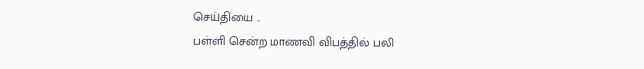செய்தியை ..
பள்ளி சென்ற மாணவி விபத்தில் பலி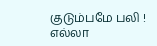குடும்பமே பலி !
எல்லா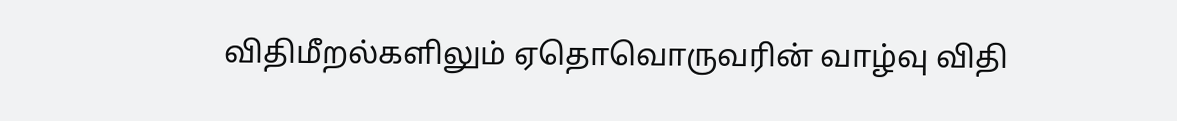விதிமீறல்களிலும் ஏதொவொருவரின் வாழ்வு விதி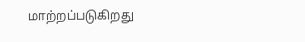மாற்றப்படுகிறது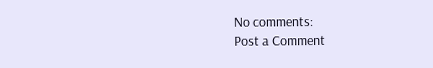No comments:
Post a Comment